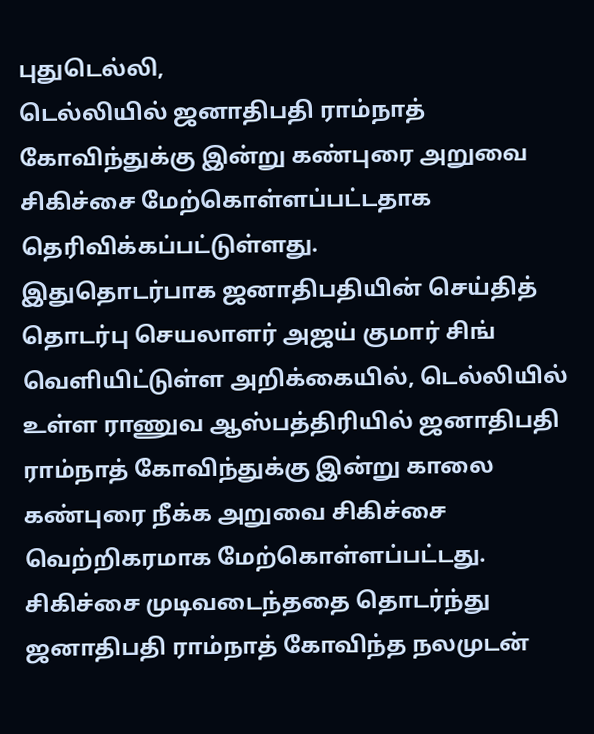புதுடெல்லி,
டெல்லியில் ஜனாதிபதி ராம்நாத் கோவிந்துக்கு இன்று கண்புரை அறுவை சிகிச்சை மேற்கொள்ளப்பட்டதாக தெரிவிக்கப்பட்டுள்ளது.
இதுதொடர்பாக ஜனாதிபதியின் செய்தித் தொடர்பு செயலாளர் அஜய் குமார் சிங் வெளியிட்டுள்ள அறிக்கையில், டெல்லியில் உள்ள ராணுவ ஆஸ்பத்திரியில் ஜனாதிபதி ராம்நாத் கோவிந்துக்கு இன்று காலை கண்புரை நீக்க அறுவை சிகிச்சை வெற்றிகரமாக மேற்கொள்ளப்பட்டது. சிகிச்சை முடிவடைந்ததை தொடர்ந்து ஜனாதிபதி ராம்நாத் கோவிந்த நலமுடன்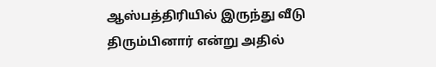ஆஸ்பத்திரியில் இருந்து வீடு திரும்பினார் என்று அதில்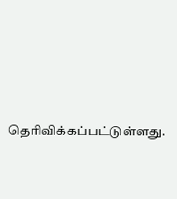தெரிவிக்கப்பட்டுள்ளது.